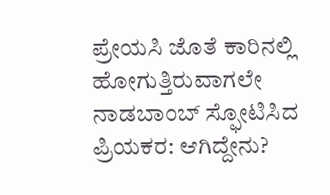ಪ್ರೇಯಸಿ ಜೊತೆ ಕಾರಿನಲ್ಲಿ ಹೋಗುತ್ತಿರುವಾಗಲೇ ನಾಡಬಾಂಬ್ ಸ್ಫೋಟಿಸಿದ ಪ್ರಿಯಕರ: ಆಗಿದ್ದೇನು?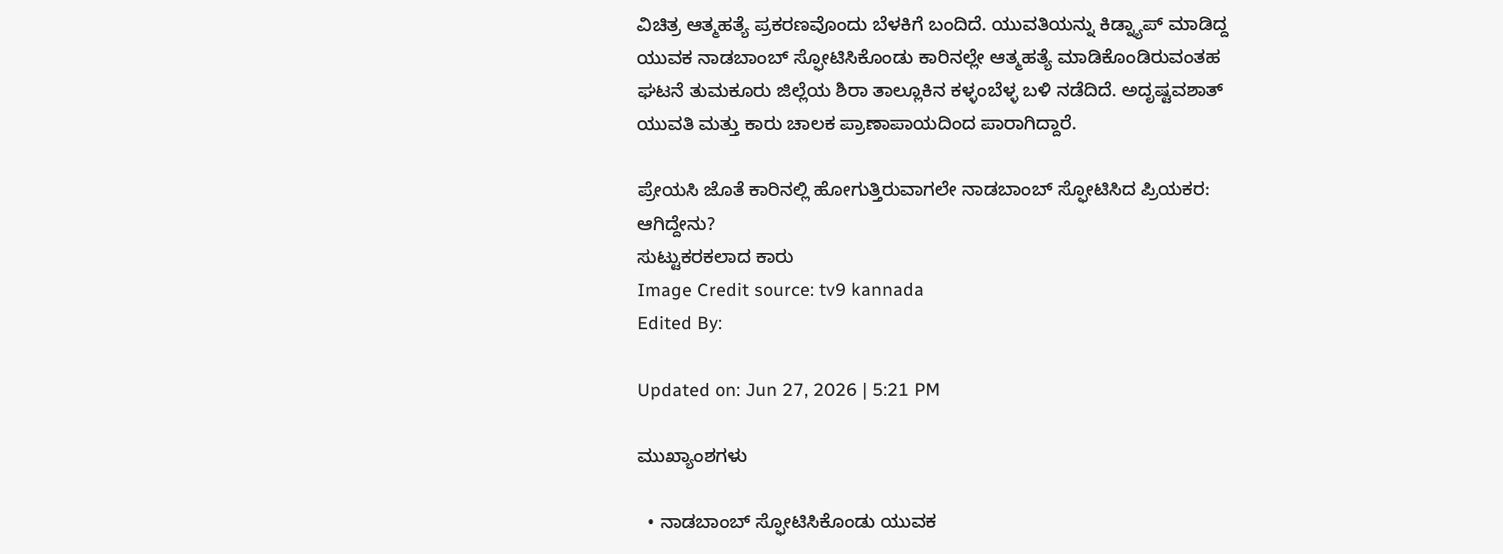ವಿಚಿತ್ರ ಆತ್ಮಹತ್ಯೆ ಪ್ರಕರಣವೊಂದು ಬೆಳಕಿಗೆ ಬಂದಿದೆ. ಯುವತಿಯನ್ನು ಕಿಡ್ನ್ಯಾಪ್ ಮಾಡಿದ್ದ ಯುವಕ ನಾಡಬಾಂಬ್ ಸ್ಫೋಟಿಸಿಕೊಂಡು ಕಾರಿನಲ್ಲೇ ಆತ್ಮಹತ್ಯೆ ಮಾಡಿಕೊಂಡಿರುವಂತಹ ಘಟನೆ ತುಮಕೂರು ಜಿಲ್ಲೆಯ ಶಿರಾ ತಾಲ್ಲೂಕಿನ ಕಳ್ಳಂಬೆಳ್ಳ ಬಳಿ ನಡೆದಿದೆ. ಅದೃಷ್ಟವಶಾತ್ ಯುವತಿ ಮತ್ತು ಕಾರು ಚಾಲಕ ಪ್ರಾಣಾಪಾಯದಿಂದ ಪಾರಾಗಿದ್ದಾರೆ.

ಪ್ರೇಯಸಿ ಜೊತೆ ಕಾರಿನಲ್ಲಿ ಹೋಗುತ್ತಿರುವಾಗಲೇ ನಾಡಬಾಂಬ್ ಸ್ಫೋಟಿಸಿದ ಪ್ರಿಯಕರ: ಆಗಿದ್ದೇನು?
ಸುಟ್ಟುಕರಕಲಾದ ಕಾರು
Image Credit source: tv9 kannada
Edited By:

Updated on: Jun 27, 2026 | 5:21 PM

ಮುಖ್ಯಾಂಶಗಳು

  • ನಾಡಬಾಂಬ್ ಸ್ಫೋಟಿಸಿಕೊಂಡು ಯುವಕ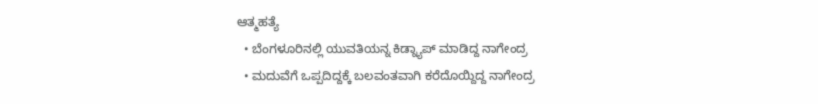ಆತ್ಮಹತ್ಯೆ
  • ಬೆಂಗಳೂರಿನಲ್ಲಿ ಯುವತಿಯನ್ನ ಕಿಡ್ನ್ಯಾಪ್ ಮಾಡಿದ್ದ ನಾಗೇಂದ್ರ
  • ಮದುವೆಗೆ ಒಪ್ಪದಿದ್ದಕ್ಕೆ ಬಲವಂತವಾಗಿ ಕರೆದೊಯ್ದಿದ್ದ ನಾಗೇಂದ್ರ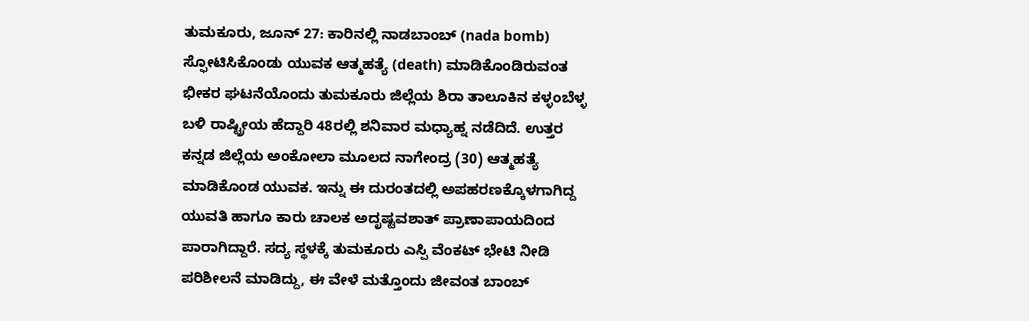ತುಮಕೂರು, ಜೂನ್ 27: ಕಾರಿನಲ್ಲಿ ನಾಡಬಾಂಬ್ (nada bomb) ಸ್ಫೋಟಿಸಿಕೊಂಡು ಯುವಕ ಆತ್ಮಹತ್ಯೆ (death) ಮಾಡಿಕೊಂಡಿರುವಂತ ಭೀಕರ ಘಟನೆಯೊಂದು ತುಮಕೂರು ಜಿಲ್ಲೆಯ ಶಿರಾ ತಾಲೂಕಿನ ಕಳ್ಳಂಬೆಳ್ಳ ಬಳಿ ರಾಷ್ಟ್ರೀಯ ಹೆದ್ದಾರಿ 48ರಲ್ಲಿ ಶನಿವಾರ ಮಧ್ಯಾಹ್ನ ನಡೆದಿದೆ. ಉತ್ತರ ಕನ್ನಡ ಜಿಲ್ಲೆಯ ಅಂಕೋಲಾ ಮೂಲದ ನಾಗೇಂದ್ರ (30) ಆತ್ಮಹತ್ಯೆ ಮಾಡಿಕೊಂಡ ಯುವಕ. ಇನ್ನು ಈ ದುರಂತದಲ್ಲಿ ಅಪಹರಣಕ್ಕೊಳಗಾಗಿದ್ದ ಯುವತಿ ಹಾಗೂ ಕಾರು ಚಾಲಕ ಅದೃಷ್ಟವಶಾತ್ ಪ್ರಾಣಾಪಾಯದಿಂದ ಪಾರಾಗಿದ್ದಾರೆ. ಸದ್ಯ ಸ್ಥಳಕ್ಕೆ ತುಮಕೂರು ಎಸ್ಪಿ ವೆಂಕಟ್ ಭೇಟಿ ನೀಡಿ ಪರಿಶೀಲನೆ ಮಾಡಿದ್ದು, ಈ ವೇಳೆ ಮತ್ತೊಂದು ಜೀವಂತ ಬಾಂಬ್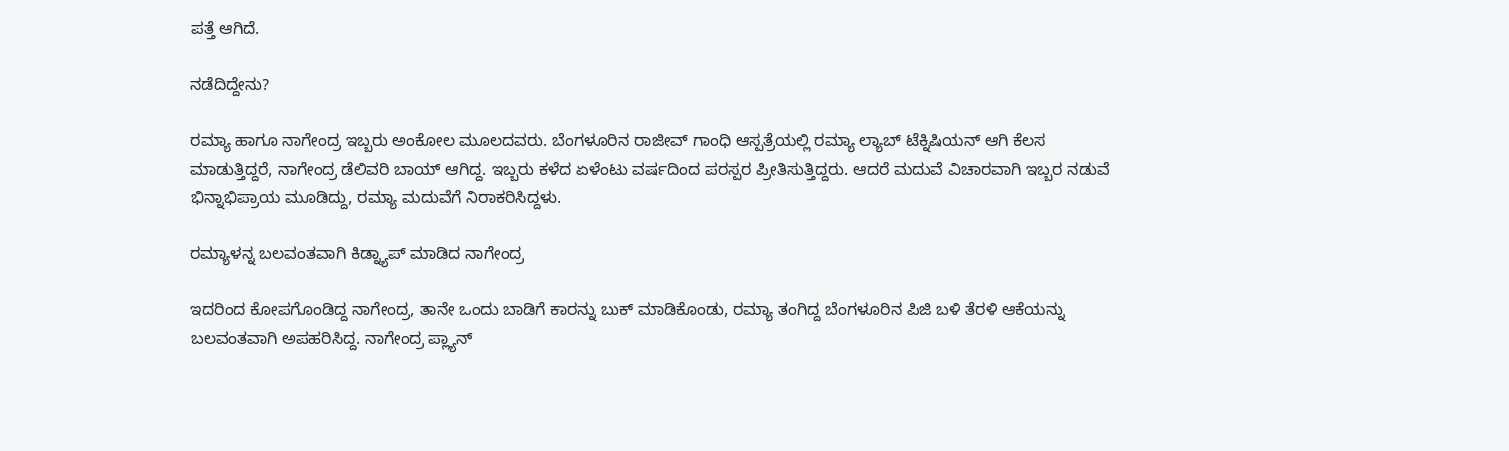ಪತ್ತೆ ಆಗಿದೆ.

ನಡೆದಿದ್ದೇನು?

ರಮ್ಯಾ ಹಾಗೂ ನಾಗೇಂದ್ರ ಇಬ್ಬರು ಅಂಕೋಲ ಮೂಲದವರು. ಬೆಂಗಳೂರಿನ ರಾಜೀವ್ ಗಾಂಧಿ ಆಸ್ಪತ್ರೆಯಲ್ಲಿ ರಮ್ಯಾ ಲ್ಯಾಬ್ ಟೆಕ್ನಿಷಿಯನ್ ಆಗಿ ಕೆಲಸ ಮಾಡುತ್ತಿದ್ದರೆ, ನಾಗೇಂದ್ರ ಡೆಲಿವರಿ ಬಾಯ್ ಆಗಿದ್ದ. ಇಬ್ಬರು ಕಳೆದ ಏಳೆಂಟು ವರ್ಷದಿಂದ ಪರಸ್ಪರ ಪ್ರೀತಿಸುತ್ತಿದ್ದರು. ಆದರೆ ಮದುವೆ ವಿಚಾರವಾಗಿ ಇಬ್ಬರ ನಡುವೆ ಭಿನ್ನಾಭಿಪ್ರಾಯ ಮೂಡಿದ್ದು, ರಮ್ಯಾ ಮದುವೆಗೆ ನಿರಾಕರಿಸಿದ್ದಳು.

ರಮ್ಯಾಳನ್ನ ಬಲವಂತವಾಗಿ ಕಿಡ್ನ್ಯಾಪ್ ಮಾಡಿದ ನಾಗೇಂದ್ರ

ಇದರಿಂದ ಕೋಪಗೊಂಡಿದ್ದ ನಾಗೇಂದ್ರ, ತಾನೇ ಒಂದು ಬಾಡಿಗೆ ಕಾರನ್ನು ಬುಕ್ ಮಾಡಿಕೊಂಡು, ರಮ್ಯಾ ತಂಗಿದ್ದ ಬೆಂಗಳೂರಿನ ಪಿಜಿ ಬಳಿ ತೆರಳಿ ಆಕೆಯನ್ನು ಬಲವಂತವಾಗಿ ಅಪಹರಿಸಿದ್ದ. ನಾಗೇಂದ್ರ ಪ್ಲ್ಯಾನ್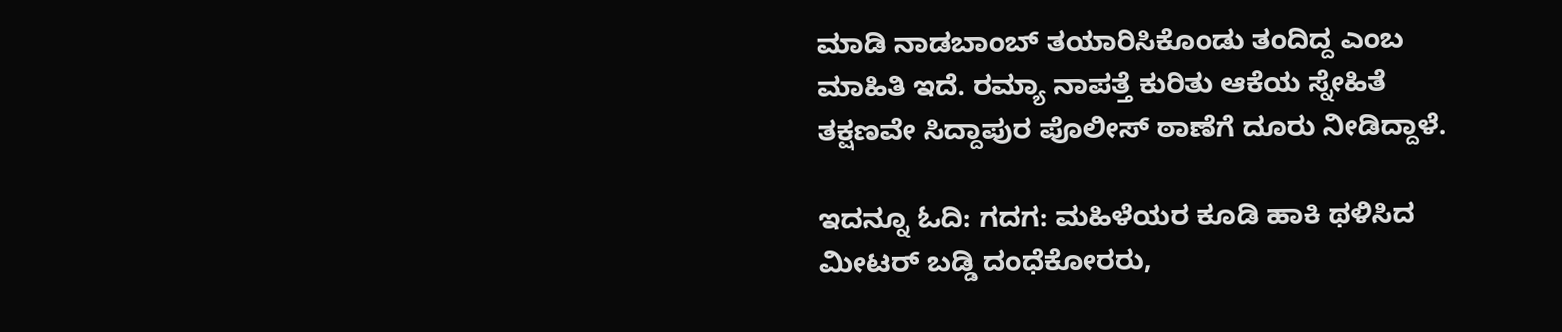ಮಾಡಿ ನಾಡಬಾಂಬ್ ತಯಾರಿಸಿಕೊಂಡು ತಂದಿದ್ದ ಎಂಬ ಮಾಹಿತಿ ಇದೆ. ರಮ್ಯಾ ನಾಪತ್ತೆ ಕುರಿತು ಆಕೆಯ ಸ್ನೇಹಿತೆ ತಕ್ಷಣವೇ ಸಿದ್ದಾಪುರ ಪೊಲೀಸ್ ಠಾಣೆಗೆ ದೂರು ನೀಡಿದ್ದಾಳೆ.

ಇದನ್ನೂ ಓದಿ: ಗದಗ: ಮಹಿಳೆಯರ ಕೂಡಿ ಹಾಕಿ ಥಳಿಸಿದ ಮೀಟರ್ ಬಡ್ಡಿ ದಂಧೆಕೋರರು,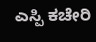ಎಸ್ಪಿ ಕಚೇರಿ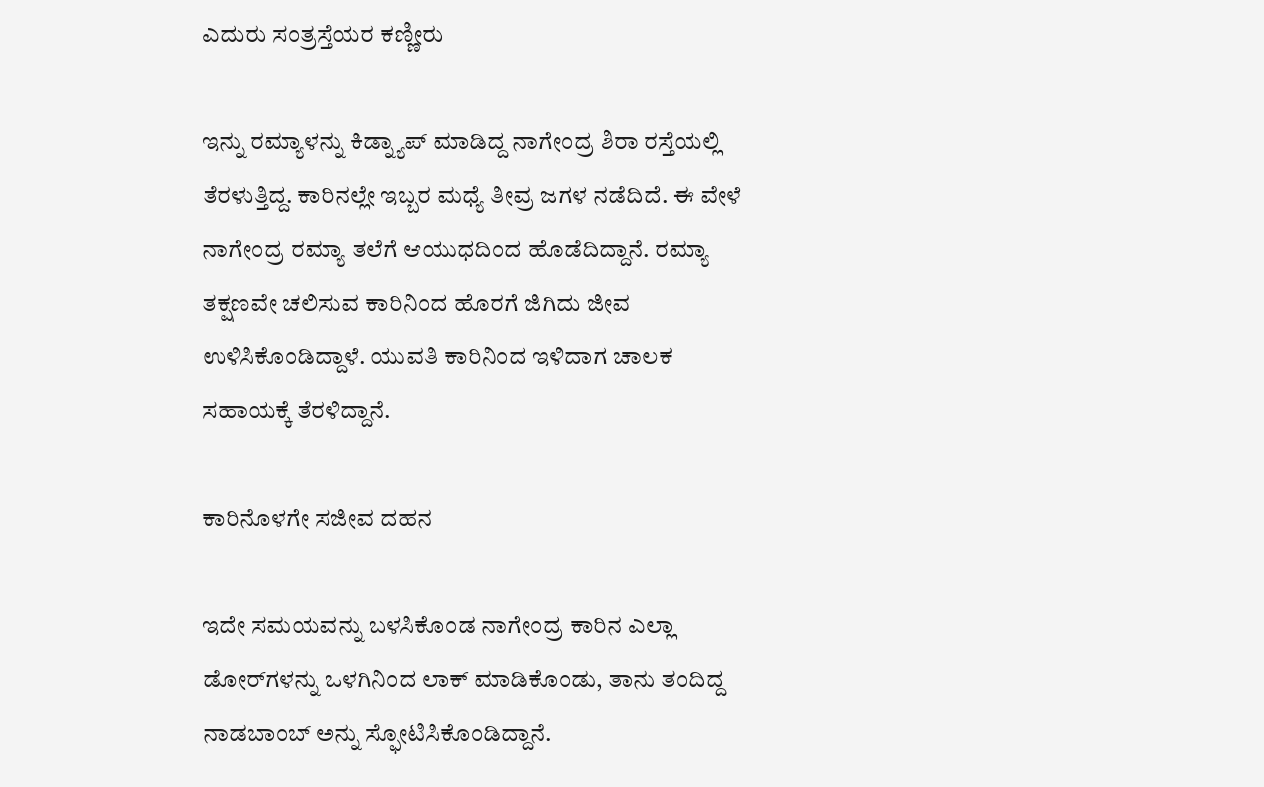ಎದುರು ಸಂತ್ರಸ್ತೆಯರ ಕಣ್ಣೀರು

ಇನ್ನು ರಮ್ಯಾಳನ್ನು ಕಿಡ್ನ್ಯಾಪ್ ಮಾಡಿದ್ದ ನಾಗೇಂದ್ರ ಶಿರಾ ರಸ್ತೆಯಲ್ಲಿ ತೆರಳುತ್ತಿದ್ದ. ಕಾರಿನಲ್ಲೇ ಇಬ್ಬರ ಮಧ್ಯೆ ತೀವ್ರ ಜಗಳ ನಡೆದಿದೆ. ಈ ವೇಳೆ ನಾಗೇಂದ್ರ ರಮ್ಯಾ ತಲೆಗೆ ಆಯುಧದಿಂದ ಹೊಡೆದಿದ್ದಾನೆ. ರಮ್ಯಾ ತಕ್ಷಣವೇ ಚಲಿಸುವ ಕಾರಿನಿಂದ ಹೊರಗೆ ಜಿಗಿದು ಜೀವ ಉಳಿಸಿಕೊಂಡಿದ್ದಾಳೆ. ಯುವತಿ ಕಾರಿನಿಂದ ಇಳಿದಾಗ ಚಾಲಕ ಸಹಾಯಕ್ಕೆ ತೆರಳಿದ್ದಾನೆ.

ಕಾರಿನೊಳಗೇ ಸಜೀವ ದಹನ

ಇದೇ ಸಮಯವನ್ನು ಬಳಸಿಕೊಂಡ ನಾಗೇಂದ್ರ ಕಾರಿನ ಎಲ್ಲಾ ಡೋರ್‌ಗಳನ್ನು ಒಳಗಿನಿಂದ ಲಾಕ್ ಮಾಡಿಕೊಂಡು, ತಾನು ತಂದಿದ್ದ ನಾಡಬಾಂಬ್ ಅನ್ನು ಸ್ಫೋಟಿಸಿಕೊಂಡಿದ್ದಾನೆ.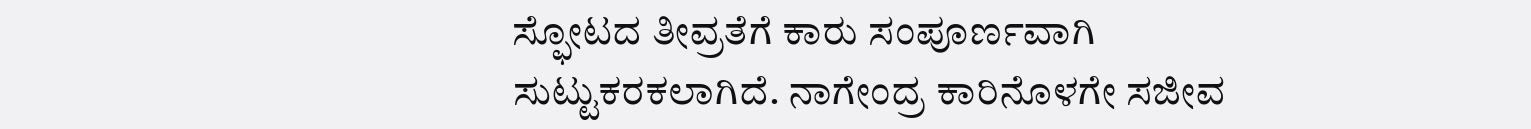ಸ್ಫೋಟದ ತೀವ್ರತೆಗೆ ಕಾರು ಸಂಪೂರ್ಣವಾಗಿ ಸುಟ್ಟುಕರಕಲಾಗಿದೆ. ನಾಗೇಂದ್ರ ಕಾರಿನೊಳಗೇ ಸಜೀವ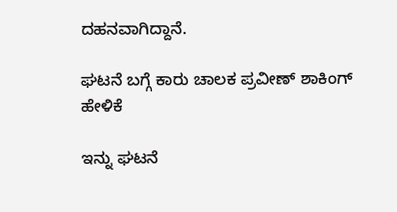ದಹನವಾಗಿದ್ದಾನೆ.

ಘಟನೆ ಬಗ್ಗೆ ಕಾರು ಚಾಲಕ ಪ್ರವೀಣ್ ಶಾಕಿಂಗ್ ಹೇಳಿಕೆ

ಇನ್ನು ಘಟನೆ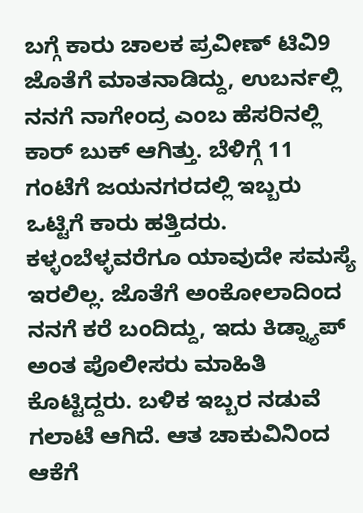ಬಗ್ಗೆ ಕಾರು ಚಾಲಕ ಪ್ರವೀಣ್ ಟಿವಿ9 ಜೊತೆಗೆ ಮಾತನಾಡಿದ್ದು, ಉಬರ್ನಲ್ಲಿ ನನಗೆ ನಾಗೇಂದ್ರ ಎಂಬ ಹೆಸರಿನಲ್ಲಿ ಕಾರ್ ಬುಕ್ ಆಗಿತ್ತು. ಬೆಳಿಗ್ಗೆ 11 ಗಂಟೆಗೆ ಜಯನಗರದಲ್ಲಿ ಇಬ್ಬರು ಒಟ್ಟಿಗೆ ಕಾರು ಹತ್ತಿದರು. ಕಳ್ಳಂಬೆಳ್ಳವರೆಗೂ ಯಾವುದೇ ಸಮಸ್ಯೆ ಇರಲಿಲ್ಲ. ಜೊತೆಗೆ ಅಂಕೋಲಾದಿಂದ ನನಗೆ ಕರೆ ಬಂದಿದ್ದು, ಇದು ಕಿಡ್ನ್ಯಾಪ್ ಅಂತ ಪೊಲೀಸರು ಮಾಹಿತಿ ಕೊಟ್ಟಿದ್ದರು. ಬಳಿಕ ಇಬ್ಬರ ನಡುವೆ ಗಲಾಟೆ ಆಗಿದೆ. ಆತ ಚಾಕುವಿನಿಂದ ಆಕೆಗೆ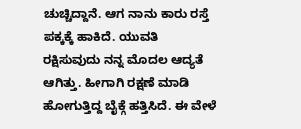ಚುಚ್ಚಿದ್ದಾನೆ. ಆಗ ನಾನು ಕಾರು ರಸ್ತೆ ಪಕ್ಕಕ್ಕೆ ಹಾಕಿದೆ. ಯುವತಿ ರಕ್ಷಿಸುವುದು ನನ್ನ ಮೊದಲ ಆದ್ಯತೆ ಆಗಿತ್ತು. ಹೀಗಾಗಿ ರಕ್ಷಣೆ ಮಾಡಿ ಹೋಗುತ್ತಿದ್ದ ಬೈಕ್ಗೆ ಹತ್ತಿಸಿದೆ. ಈ ವೇಳೆ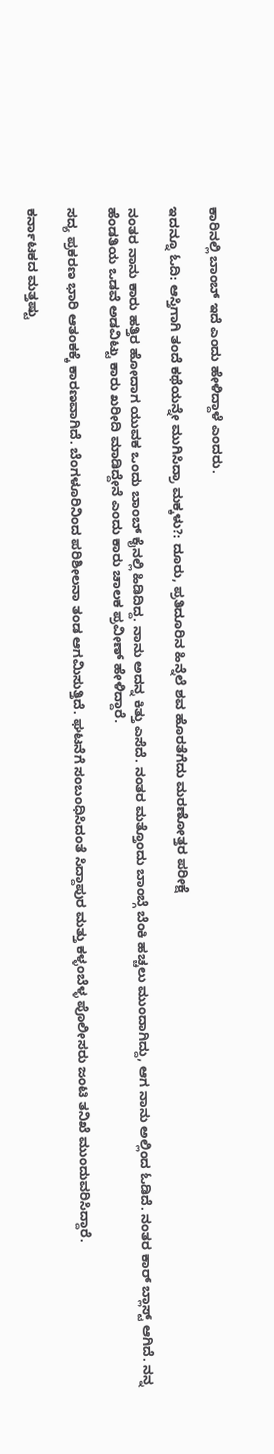ಕಾರಿನಲ್ಲಿ ಬಾಂಬ್ ಇದೆ ಎಂದು ಹೇಳಿದ್ದಾಳೆ ಎಂದರು.

ಇದನ್ನೂ ಓದಿ: ಆಸ್ತಿಗಾಗಿ ತಂದೆ ಕಥೆಯನ್ನೇ ಮುಗಿಸಿದ್ರಾ ಮಕ್ಕಳು?: ದೂರು, ಪ್ರತಿದೂರಿನ ಹಿನ್ನೆಲೆ ಶವ ಹೊರತೆಗೆದು ಮರಣೋತ್ತರ ಪರೀಕ್ಷೆ

ನಂತರ ನಾನು ಕಾರು ಹತ್ತಿರ ಹೋದಾಗ ಯುವಕ ಒಂದು ಬಾಂಬ್ ಕೈನಲ್ಲಿ ಹಿಡಿದಿದ್ದ. ನಾನು ಅದನ್ನ ಕಿತ್ತು ಎಸೆದೆ. ನಂತರ ಮತ್ತೊಂದು ಬಾಂಬ್ಗೆ ಬೆಂಕಿ ಹಚ್ಚಲು ಮುಂದಾಗಿದ್ದು, ಆಗ ನಾನು ಅಲ್ಲಿಂದ ಓಡಿದೆ. ನಂತರ ಕಾರ್ ಬ್ಲಾಸ್ಟ್ ಆಗಿದೆ. ನನ್ನ ಹೆಂಡತಿಯ ಒಡವೆ ಅಡವಿಟ್ಟು ಕಾರು ಖರೀದಿ ಮಾಡಿದ್ದೇನೆ ಎಂದು ಕಾರು ಚಾಲಕ ಪ್ರವೀಣ್ ಹೇಳಿದ್ದಾರೆ.

ಸದ್ಯ ಪ್ರಕರಣ ಭಾರಿ ಆತಂಕಕ್ಕೆ ಕಾರಣವಾಗಿದೆ. ಬೆಂಗಳೂರಿನಿಂದ ಪರಿಶೀಲನಾ ತಂಡ ಆಗಮಿಸುತ್ತಿದೆ. ಘಟನೆಗೆ ಸಂಬಂಧಿಸಿದಂತೆ ಸಿದ್ದಾಪುರ ಮತ್ತು ಕಳ್ಳಂಬೆಳ್ಳ ಪೊಲೀಸರು ಜಂಟಿ ತನಿಖೆ ಮುಂದುವರಿಸಿದ್ದಾರೆ.

ಕರ್ನಾಟಕದ ಮತ್ತಷ್ಟು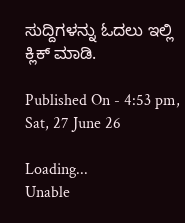ಸುದ್ದಿಗಳನ್ನು ಓದಲು ಇಲ್ಲಿ ಕ್ಲಿಕ್ ಮಾಡಿ.

Published On - 4:53 pm, Sat, 27 June 26

Loading...
Unable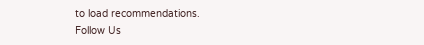to load recommendations.
Follow Us